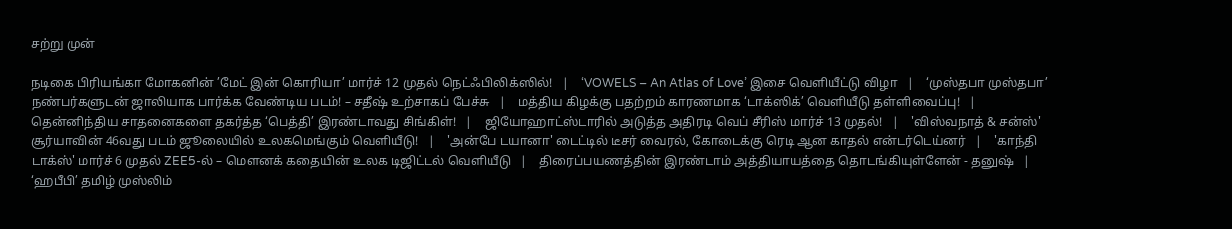சற்று முன்

நடிகை பிரியங்கா மோகனின் ’மேட் இன் கொரியா’ மார்ச் 12 முதல் நெட்ஃபிலிக்ஸில்!   |    ‘VOWELS – An Atlas of Love’ இசை வெளியீட்டு விழா   |    ‘முஸ்தபா முஸ்தபா’ நண்பர்களுடன் ஜாலியாக பார்க்க வேண்டிய படம்! – சதீஷ் உற்சாகப் பேச்சு   |    மத்திய கிழக்கு பதற்றம் காரணமாக ‘டாக்ஸிக்’ வெளியீடு தள்ளிவைப்பு!   |    தென்னிந்திய சாதனைகளை தகர்த்த ‘பெத்தி’ இரண்டாவது சிங்கிள்!   |    ஜியோஹாட்ஸ்டாரில் அடுத்த அதிரடி வெப் சீரிஸ் மார்ச் 13 முதல்!   |    'விஸ்வநாத் & சன்ஸ்' சூர்யாவின் 46வது படம் ஜூலையில் உலகமெங்கும் வெளியீடு!   |    'அன்பே டயானா' டைட்டில் டீசர் வைரல், கோடைக்கு ரெடி ஆன காதல் என்டர்டெய்னர்   |    'காந்தி டாக்ஸ்' மார்ச் 6 முதல் ZEE5-ல் – மௌனக் கதையின் உலக டிஜிட்டல் வெளியீடு   |    திரைப்பயணத்தின் இரண்டாம் அத்தியாயத்தை தொடங்கியுள்ளேன் - தனுஷ்   |    ‘ஹபீபி’ தமிழ் முஸ்லிம்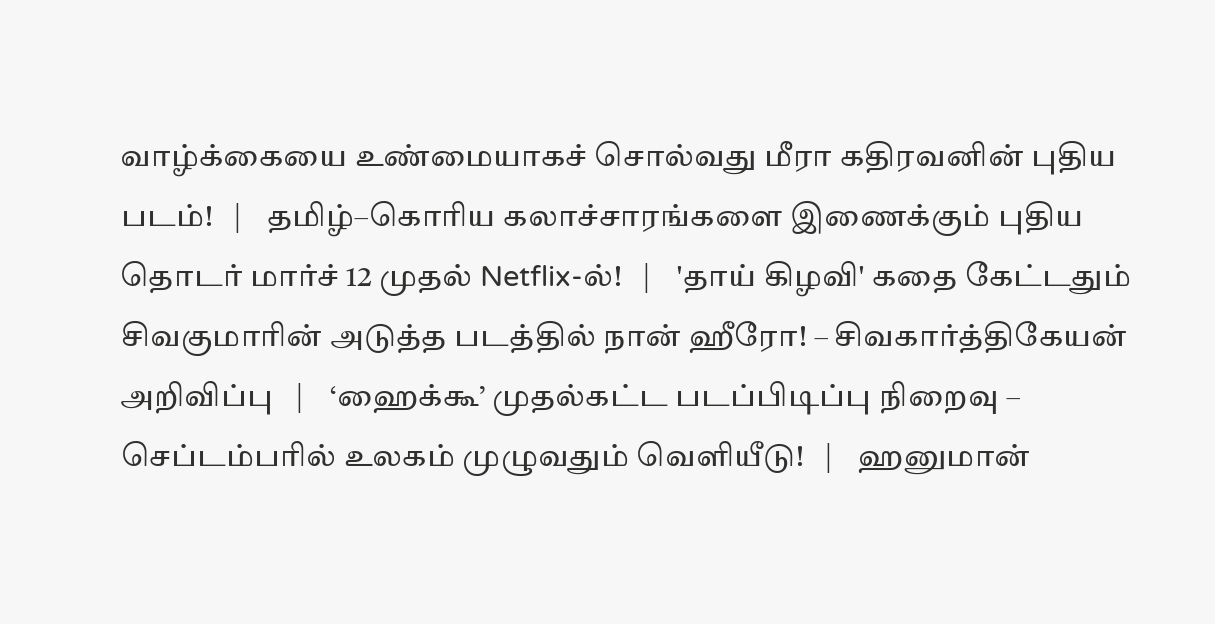வாழ்க்கையை உண்மையாகச் சொல்வது மீரா கதிரவனின் புதிய படம்!   |    தமிழ்–கொரிய கலாச்சாரங்களை இணைக்கும் புதிய தொடர் மார்ச் 12 முதல் Netflix-ல்!   |    'தாய் கிழவி' கதை கேட்டதும் சிவகுமாரின் அடுத்த படத்தில் நான் ஹீரோ! – சிவகார்த்திகேயன் அறிவிப்பு   |    ‘ஹைக்கூ’ முதல்கட்ட படப்பிடிப்பு நிறைவு – செப்டம்பரில் உலகம் முழுவதும் வெளியீடு!   |    ஹனுமான்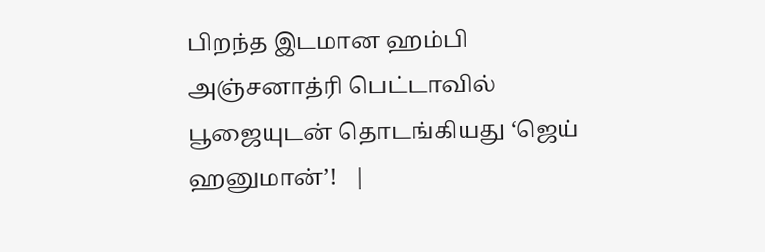பிறந்த இடமான ஹம்பி அஞ்சனாத்ரி பெட்டாவில் பூஜையுடன் தொடங்கியது ‘ஜெய் ஹனுமான்’!   |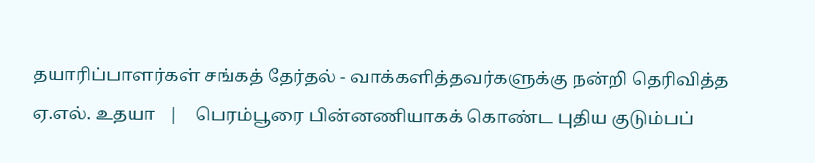தயாரிப்பாளர்கள் சங்கத் தேர்தல் - வாக்களித்தவர்களுக்கு நன்றி தெரிவித்த ஏ.எல். உதயா   |    பெரம்பூரை பின்னணியாகக் கொண்ட புதிய குடும்பப்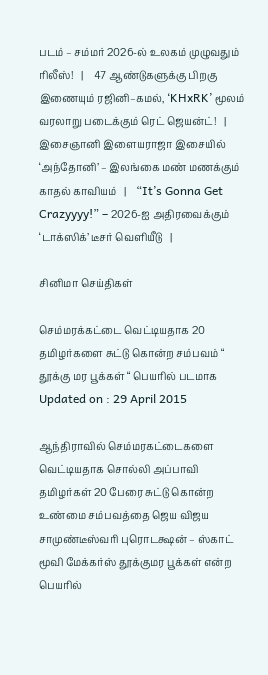படம் – சம்மர் 2026-ல் உலகம் முழுவதும் ரிலீஸ்!   |    47 ஆண்டுகளுக்கு பிறகு இணையும் ரஜினி–கமல், ‘KHxRK’ மூலம் வரலாறு படைக்கும் ரெட் ஜெயன்ட்!   |    இசைஞானி இளையராஜா இசையில் ‘அந்தோனி’ – இலங்கை மண் மணக்கும் காதல் காவியம்   |    “It’s Gonna Get Crazyyyy!” – 2026-ஐ அதிரவைக்கும் ‘டாக்ஸிக்’ டீசர் வெளியீடு   |

சினிமா செய்திகள்

செம்மரக்கட்டை வெட்டியதாக 20 தமிழர்களை சுட்டு கொன்ற சம்பவம் “ தூக்கு மர பூக்கள் “ பெயரில் படமாக
Updated on : 29 April 2015

ஆந்திராவில் செம்மரகட்டைகளை வெட்டியதாக சொல்லி அப்பாவி தமிழர்கள் 20 பேரை சுட்டு கொன்ற உண்மை சம்பவத்தை ஜெய விஜய சாமுண்டீஸ்வரி புரொடக்ஷன் – ஸ்காட் மூவி மேக்கர்ஸ் தூக்குமர பூக்கள் என்ற பெயரில்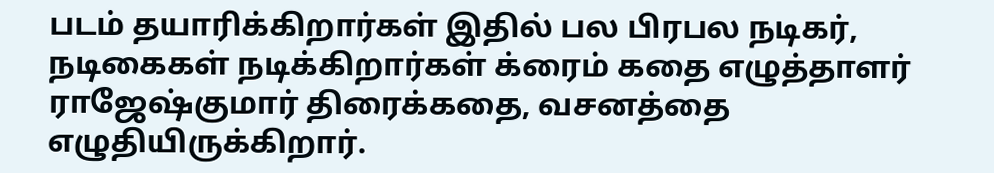படம் தயாரிக்கிறார்கள் இதில் பல பிரபல நடிகர், நடிகைகள் நடிக்கிறார்கள் க்ரைம் கதை எழுத்தாளர் ராஜேஷ்குமார் திரைக்கதை, வசனத்தை எழுதியிருக்கிறார்.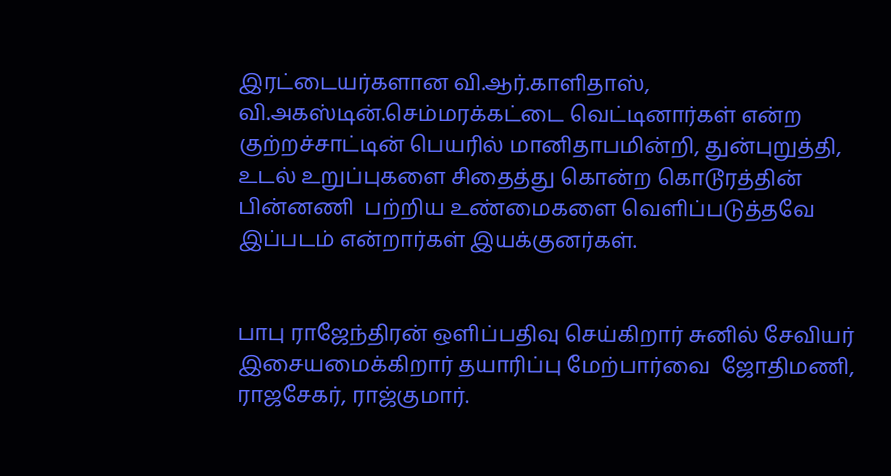இரட்டையர்களான வி.ஆர்.காளிதாஸ், வி.அகஸ்டின்.செம்மரக்கட்டை வெட்டினார்கள் என்ற குற்றச்சாட்டின் பெயரில் மானிதாபமின்றி, துன்புறுத்தி, உடல் உறுப்புகளை சிதைத்து கொன்ற கொடூரத்தின் பின்னணி  பற்றிய உண்மைகளை வெளிப்படுத்தவே இப்படம் என்றார்கள் இயக்குனர்கள்.


பாபு ராஜேந்திரன் ஒளிப்பதிவு செய்கிறார் சுனில் சேவியர் இசையமைக்கிறார் தயாரிப்பு மேற்பார்வை  ஜோதிமணி, ராஜசேகர், ராஜ்குமார்.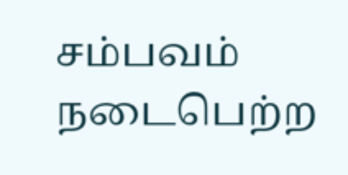சம்பவம் நடைபெற்ற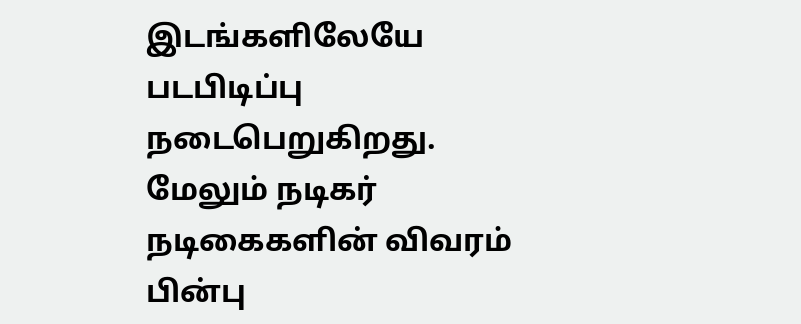இடங்களிலேயே படபிடிப்பு நடைபெறுகிறது. மேலும் நடிகர் நடிகைகளின் விவரம் பின்பு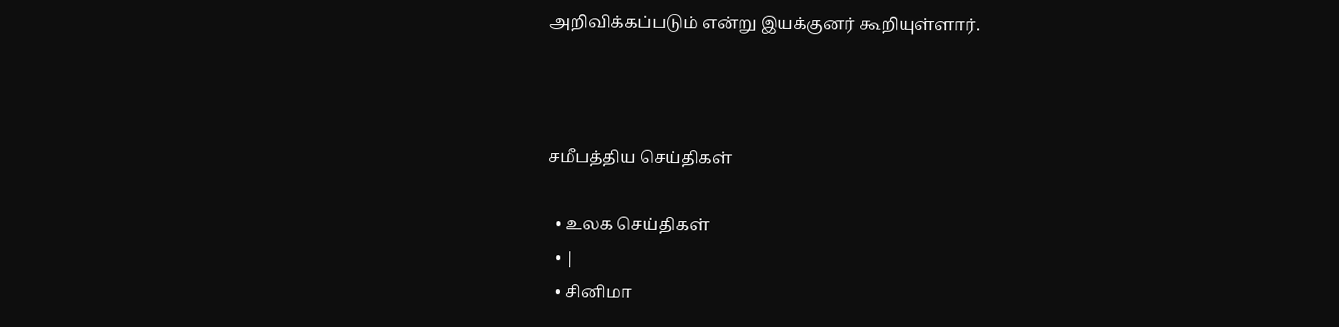அறிவிக்கப்படும் என்று இயக்குனர் கூறியுள்ளார்.



சமீபத்திய செய்திகள்

  • உலக செய்திகள்
  • |
  • சினிமா